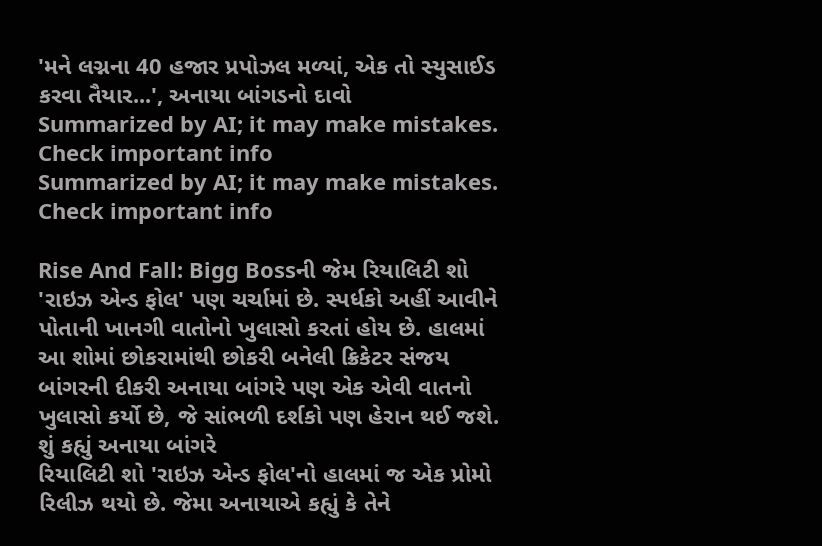'મને લગ્નના 40 હજાર પ્રપોઝલ મળ્યાં, એક તો સ્યુસાઈડ કરવા તૈયાર...', અનાયા બાંગડનો દાવો
Summarized by AI; it may make mistakes. Check important info
Summarized by AI; it may make mistakes. Check important info

Rise And Fall: Bigg Bossની જેમ રિયાલિટી શો 'રાઇઝ એન્ડ ફોલ' પણ ચર્ચામાં છે. સ્પર્ધકો અહીં આવીને પોતાની ખાનગી વાતોનો ખુલાસો કરતાં હોય છે. હાલમાં આ શોમાં છોકરામાંથી છોકરી બનેલી ક્રિકેટર સંજય બાંગરની દીકરી અનાયા બાંગરે પણ એક એવી વાતનો ખુલાસો કર્યો છે, જે સાંભળી દર્શકો પણ હેરાન થઈ જશે.
શું કહ્યું અનાયા બાંગરે
રિયાલિટી શો 'રાઇઝ એન્ડ ફોલ'નો હાલમાં જ એક પ્રોમો રિલીઝ થયો છે. જેમા અનાયાએ કહ્યું કે તેને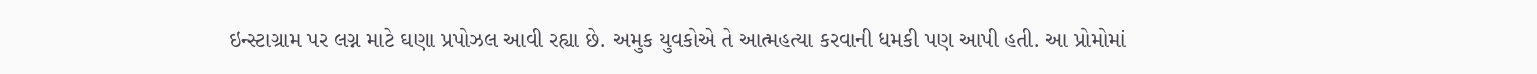ઇન્સ્ટાગ્રામ પર લગ્ન માટે ઘણા પ્રપોઝલ આવી રહ્યા છે. અમુક યુવકોએ તે આત્મહત્યા કરવાની ધમકી પણ આપી હતી. આ પ્રોમોમાં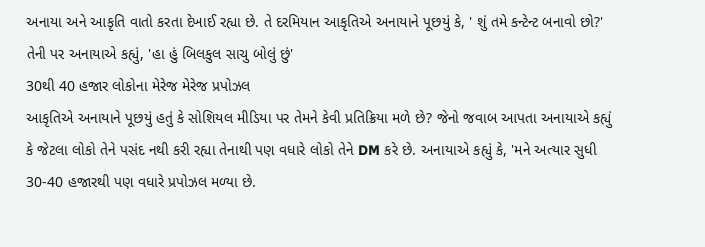અનાયા અને આકૃતિ વાતો કરતા દેખાઈ રહ્યા છે. તે દરમિયાન આકૃતિએ અનાયાને પૂછયું કે, ' શું તમે કન્ટેન્ટ બનાવો છો?' તેની પર અનાયાએ કહ્યું, 'હા હું બિલકુલ સાચુ બોલું છું'
30થી 40 હજાર લોકોના મેરેજ મેરેજ પ્રપોઝલ
આકૃતિએ અનાયાને પૂછયું હતું કે સોશિયલ મીડિયા પર તેમને કેવી પ્રતિક્રિયા મળે છે? જેનો જવાબ આપતા અનાયાએ કહ્યું કે જેટલા લોકો તેને પસંદ નથી કરી રહ્યા તેનાથી પણ વધારે લોકો તેને DM કરે છે. અનાયાએ કહ્યું કે, 'મને અત્યાર સુધી 30-40 હજારથી પણ વધારે પ્રપોઝલ મળ્યા છે.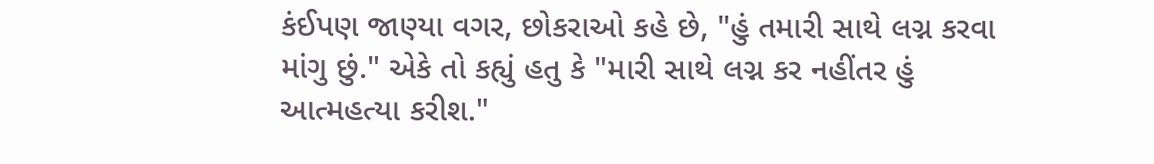કંઈપણ જાણ્યા વગર, છોકરાઓ કહે છે, "હું તમારી સાથે લગ્ન કરવા માંગુ છું." એકે તો કહ્યું હતુ કે "મારી સાથે લગ્ન કર નહીંતર હું આત્મહત્યા કરીશ."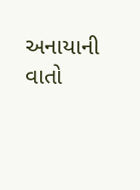અનાયાની વાતો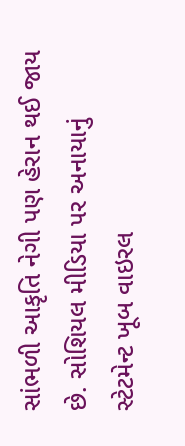સાંભળી આકૃતિ નેગી પણ હેરાન થઈ જાય છે. સોશિયલ મીડિયા પર અનાયાનું સ્ટેટમેન્ટ ખૂબ વાઇરલ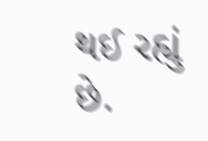થઈ રહ્યું છે.